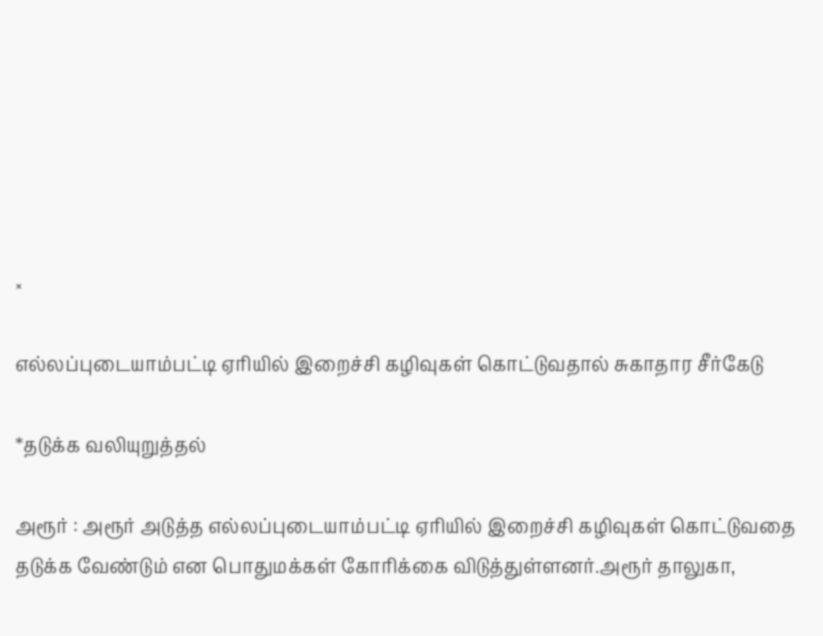×

எல்லப்புடையாம்பட்டி ஏரியில் இறைச்சி கழிவுகள் கொட்டுவதால் சுகாதார சீர்கேடு

*தடுக்க வலியுறுத்தல்

அரூர் : அரூர் அடுத்த எல்லப்புடையாம்பட்டி ஏரியில் இறைச்சி கழிவுகள் கொட்டுவதை தடுக்க வேண்டும் என பொதுமக்கள் கோரிக்கை விடுத்துள்ளனர்.அரூர் தாலுகா,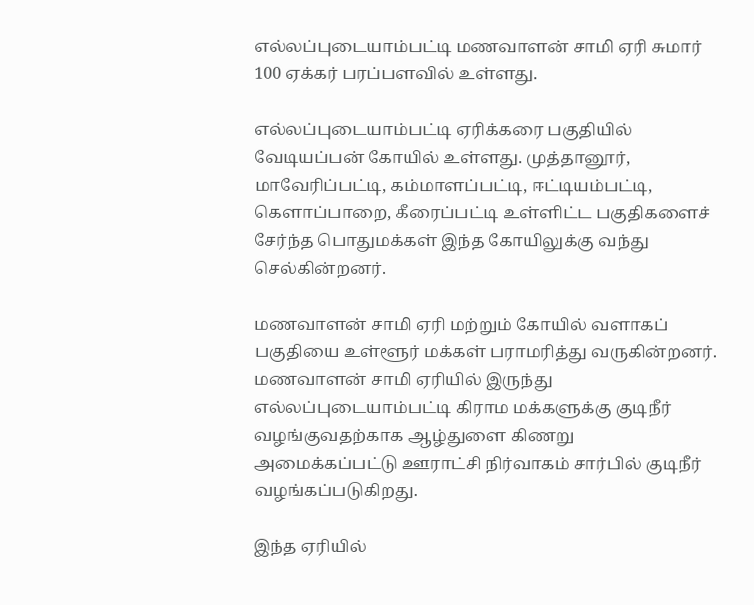எல்லப்புடையாம்பட்டி மணவாளன் சாமி ஏரி சுமார் 100 ஏக்கர் பரப்பளவில் உள்ளது.

எல்லப்புடையாம்பட்டி ஏரிக்கரை பகுதியில் வேடியப்பன் கோயில் உள்ளது. முத்தானூர், மாவேரிப்பட்டி, கம்மாளப்பட்டி, ஈட்டியம்பட்டி, கெளாப்பாறை, கீரைப்பட்டி உள்ளிட்ட பகுதிகளைச் சேர்ந்த பொதுமக்கள் இந்த கோயிலுக்கு வந்து செல்கின்றனர்.

மணவாளன் சாமி ஏரி மற்றும் கோயில் வளாகப் பகுதியை உள்ளூர் மக்கள் பராமரித்து வருகின்றனர். மணவாளன் சாமி ஏரியில் இருந்து எல்லப்புடையாம்பட்டி கிராம மக்களுக்கு குடிநீர் வழங்குவதற்காக ஆழ்துளை கிணறு அமைக்கப்பட்டு ஊராட்சி நிர்வாகம் சார்பில் குடிநீர் வழங்கப்படுகிறது.

இந்த ஏரியில்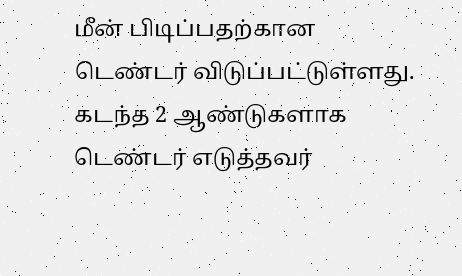மீன் பிடிப்பதற்கான டெண்டர் விடுப்பட்டுள்ளது. கடந்த 2 ஆண்டுகளாக டெண்டர் எடுத்தவர்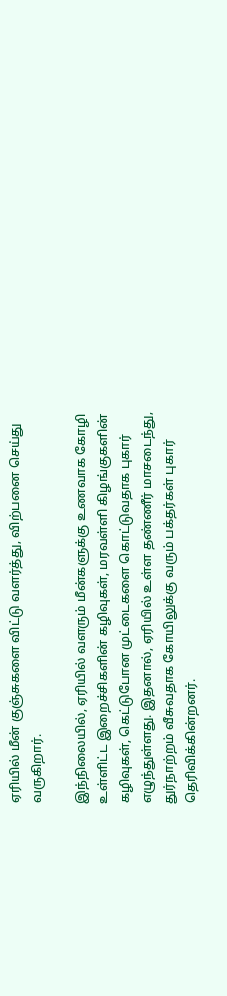ஏரியில் மீன் குஞ்சுகளை விட்டு வளர்த்து, விற்பனை செய்து வருகிறார்.

இந்நிலையில், ஏரியில் வளரும் மீன்களுக்கு உணவாக கோழி உள்ளிட்ட இறைச்சிகளின் கழிவுகள், மரவள்ளி கிழங்குகளின் கழிவுகள், கெட்டுபோன முட்டைகளை கொட்டுவதாக புகார் எழுந்துள்ளது. இதனால், ஏரியில் உள்ள தண்ணீர் மாசடைந்து, துர்நாற்றம் வீசுவதாக கோயிலுக்கு வரும் பக்தர்கள் புகார் தெரிவிக்கின்றனர்.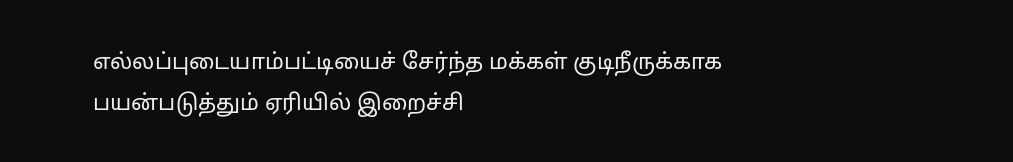எல்லப்புடையாம்பட்டியைச் சேர்ந்த மக்கள் குடிநீருக்காக பயன்படுத்தும் ஏரியில் இறைச்சி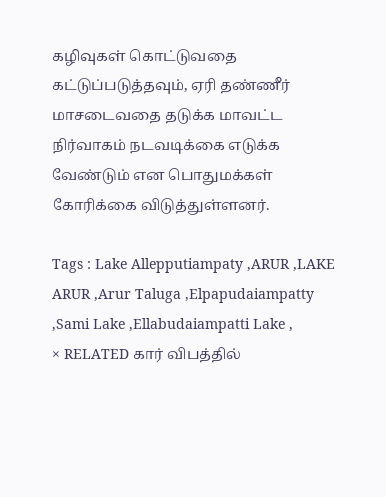கழிவுகள் கொட்டுவதை கட்டுப்படுத்தவும், ஏரி தண்ணீர் மாசடைவதை தடுக்க மாவட்ட நிர்வாகம் நடவடிக்கை எடுக்க வேண்டும் என பொதுமக்கள் கோரிக்கை விடுத்துள்ளனர்.

Tags : Lake Allepputiampaty ,ARUR ,LAKE ARUR ,Arur Taluga ,Elpapudaiampatty ,Sami Lake ,Ellabudaiampatti Lake ,
× RELATED கார் விபத்தில்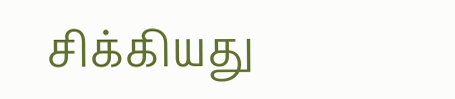சிக்கியது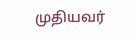முதியவர்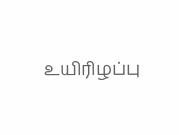உயிரிழப்பு